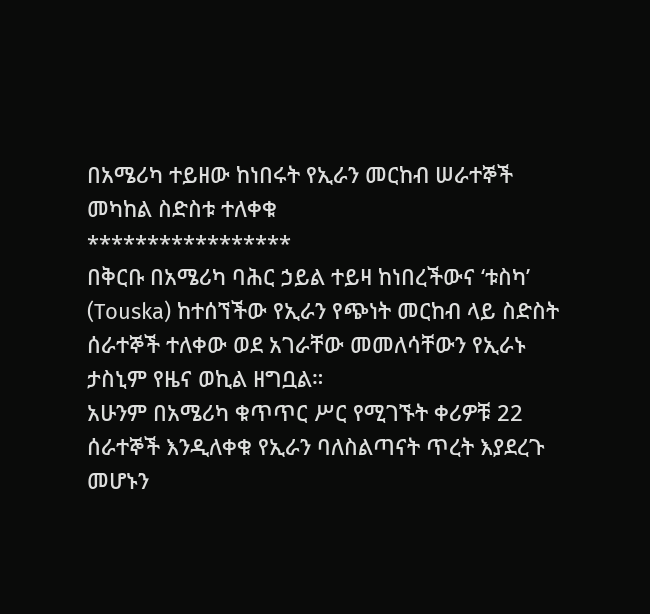በአሜሪካ ተይዘው ከነበሩት የኢራን መርከብ ሠራተኞች መካከል ስድስቱ ተለቀቁ
*****************
በቅርቡ በአሜሪካ ባሕር ኃይል ተይዛ ከነበረችውና ‘ቱስካ’ (Touska) ከተሰኘችው የኢራን የጭነት መርከብ ላይ ስድስት ሰራተኞች ተለቀው ወደ አገራቸው መመለሳቸውን የኢራኑ ታስኒም የዜና ወኪል ዘግቧል።
አሁንም በአሜሪካ ቁጥጥር ሥር የሚገኙት ቀሪዎቹ 22 ሰራተኞች እንዲለቀቁ የኢራን ባለስልጣናት ጥረት እያደረጉ መሆኑን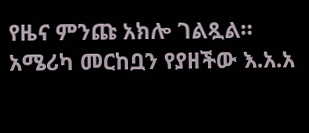የዜና ምንጩ አክሎ ገልጿል።
አሜሪካ መርከቧን የያዘችው እ.አ.አ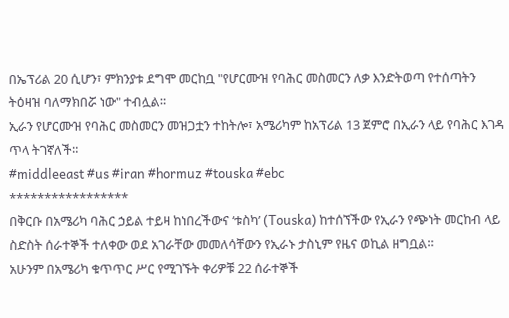በኤፕሪል 20 ሲሆን፣ ምክንያቱ ደግሞ መርከቧ "የሆርሙዝ የባሕር መስመርን ለቃ እንድትወጣ የተሰጣትን ትዕዛዝ ባለማክበሯ ነው" ተብሏል።
ኢራን የሆርሙዝ የባሕር መስመርን መዝጋቷን ተከትሎ፣ አሜሪካም ከአፕሪል 13 ጀምሮ በኢራን ላይ የባሕር እገዳ ጥላ ትገኛለች።
#middleeast #us #iran #hormuz #touska #ebc
*****************
በቅርቡ በአሜሪካ ባሕር ኃይል ተይዛ ከነበረችውና ‘ቱስካ’ (Touska) ከተሰኘችው የኢራን የጭነት መርከብ ላይ ስድስት ሰራተኞች ተለቀው ወደ አገራቸው መመለሳቸውን የኢራኑ ታስኒም የዜና ወኪል ዘግቧል።
አሁንም በአሜሪካ ቁጥጥር ሥር የሚገኙት ቀሪዎቹ 22 ሰራተኞች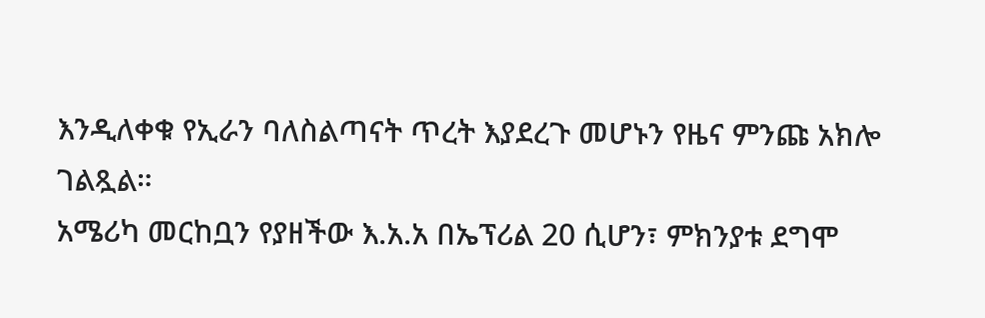እንዲለቀቁ የኢራን ባለስልጣናት ጥረት እያደረጉ መሆኑን የዜና ምንጩ አክሎ ገልጿል።
አሜሪካ መርከቧን የያዘችው እ.አ.አ በኤፕሪል 20 ሲሆን፣ ምክንያቱ ደግሞ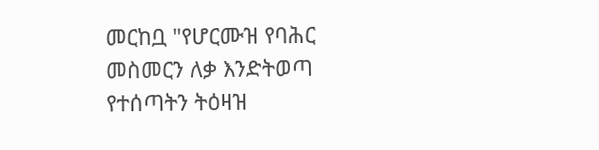መርከቧ "የሆርሙዝ የባሕር መስመርን ለቃ እንድትወጣ የተሰጣትን ትዕዛዝ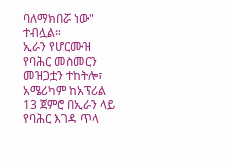ባለማክበሯ ነው" ተብሏል።
ኢራን የሆርሙዝ የባሕር መስመርን መዝጋቷን ተከትሎ፣ አሜሪካም ከአፕሪል 13 ጀምሮ በኢራን ላይ የባሕር እገዳ ጥላ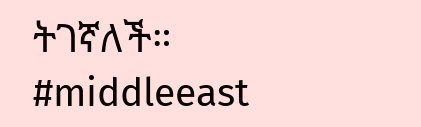ትገኛለች።
#middleeast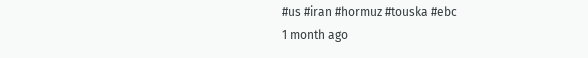#us #iran #hormuz #touska #ebc
1 month ago